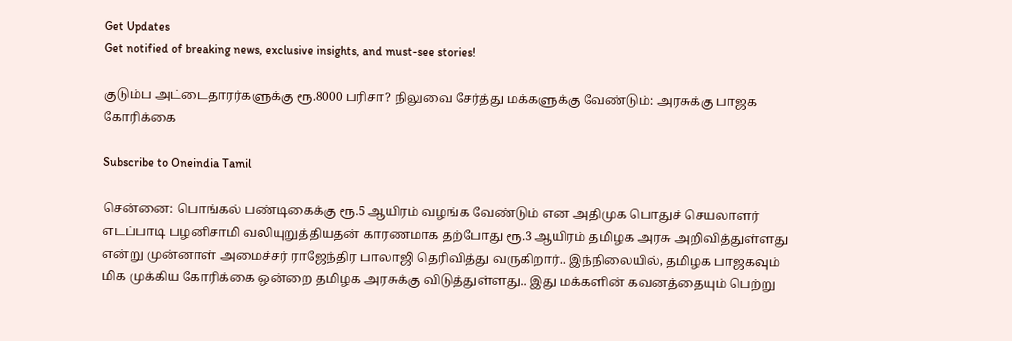Get Updates
Get notified of breaking news, exclusive insights, and must-see stories!

குடும்ப அட்டைதாரர்களுக்கு ரூ.8000 பரிசா? நிலுவை சேர்த்து மக்களுக்கு வேண்டும்: அரசுக்கு பாஜக கோரிக்கை

Subscribe to Oneindia Tamil

சென்னை: பொங்கல் பண்டிகைக்கு ரூ.5 ஆயிரம் வழங்க வேண்டும் என அதிமுக பொதுச் செயலாளர் எடப்பாடி பழனிசாமி வலியுறுத்தியதன் காரணமாக தற்போது ரூ.3 ஆயிரம் தமிழக அரசு அறிவித்துள்ளது என்று முன்னாள் அமைச்சர் ராஜேந்திர பாலாஜி தெரிவித்து வருகிறார்.. இந்நிலையில், தமிழக பாஜகவும் மிக முக்கிய கோரிக்கை ஒன்றை தமிழக அரசுக்கு விடுத்துள்ளது.. இது மக்களின் கவனத்தையும் பெற்று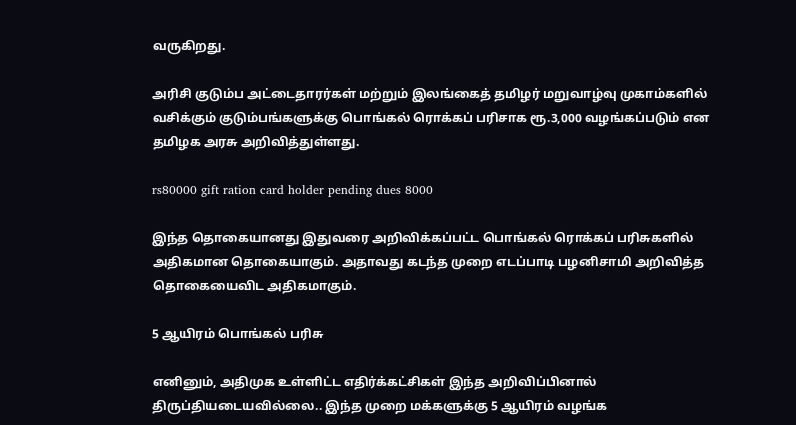வருகிறது.

அரிசி குடும்ப அட்டைதாரர்கள் மற்றும் இலங்கைத் தமிழர் மறுவாழ்வு முகாம்களில் வசிக்கும் குடும்பங்களுக்கு பொங்கல் ரொக்கப் பரிசாக ரூ.3,000 வழங்கப்படும் என தமிழக அரசு அறிவித்துள்ளது.

rs80000 gift ration card holder pending dues 8000

இந்த தொகையானது இதுவரை அறிவிக்கப்பட்ட பொங்கல் ரொக்கப் பரிசுகளில் அதிகமான தொகையாகும். அதாவது கடந்த முறை எடப்பாடி பழனிசாமி அறிவித்த தொகையைவிட அதிகமாகும்.

5 ஆயிரம் பொங்கல் பரிசு

எனினும், அதிமுக உள்ளிட்ட எதிர்க்கட்சிகள் இந்த அறிவிப்பினால் திருப்தியடையவில்லை.. இந்த முறை மக்களுக்கு 5 ஆயிரம் வழங்க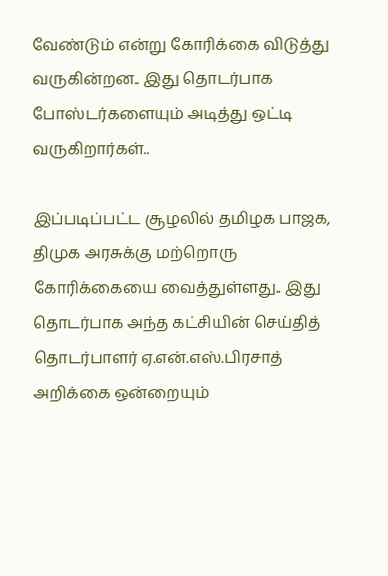வேண்டும் என்று கோரிக்கை விடுத்து வருகின்றன.. இது தொடர்பாக போஸ்டர்களையும் அடித்து ஒட்டி வருகிறார்கள்..

இப்படிப்பட்ட சூழலில் தமிழக பாஜக, திமுக அரசுக்கு மற்றொரு கோரிக்கையை வைத்துள்ளது.. இது தொடர்பாக அந்த கட்சியின் செய்தித் தொடர்பாளர் ஏ.என்.எஸ்.பிரசாத் அறிக்கை ஒன்றையும்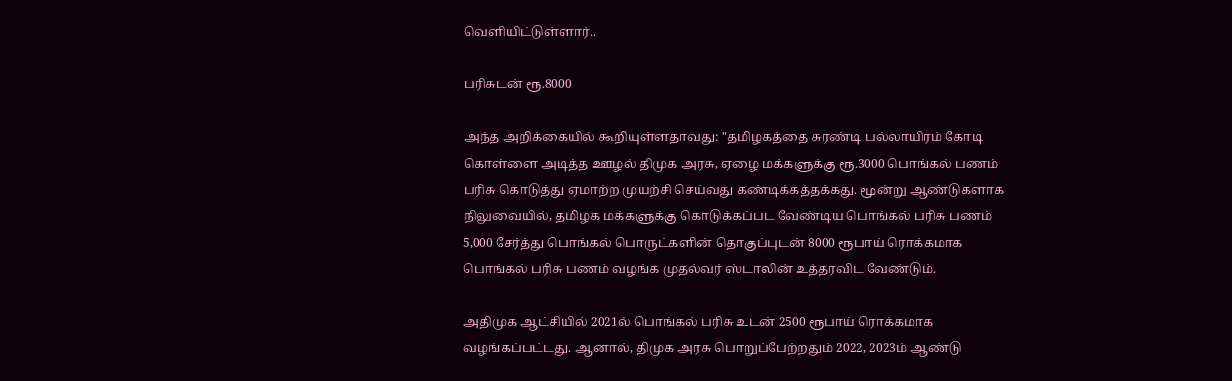வெளியிட்டுள்ளார்..

பரிசுடன் ரூ.8000

அந்த அறிக்கையில் கூறியுள்ளதாவது: "தமிழகத்தை சுரண்டி பல்லாயிரம் கோடி கொள்ளை அடித்த ஊழல் திமுக அரசு, ஏழை மக்களுக்கு ரூ.3000 பொங்கல் பணம் பரிசு கொடுத்து ஏமாற்ற முயற்சி செய்வது கண்டிக்கத்தக்கது. மூன்று ஆண்டுகளாக நிலுவையில், தமிழக மக்களுக்கு கொடுக்கப்பட வேண்டிய பொங்கல் பரிசு பணம் 5,000 சேர்த்து பொங்கல் பொருட்களின் தொகுப்புடன் 8000 ரூபாய் ரொக்கமாக பொங்கல் பரிசு பணம் வழங்க முதல்வர் ஸ்டாலின் உத்தரவிட வேண்டும்.

அதிமுக ஆட்சியில் 2021ல் பொங்கல் பரிசு உடன் 2500 ரூபாய் ரொக்கமாக வழங்கப்பட்டது. ஆனால், திமுக அரசு பொறுப்பேற்றதும் 2022, 2023ம் ஆண்டு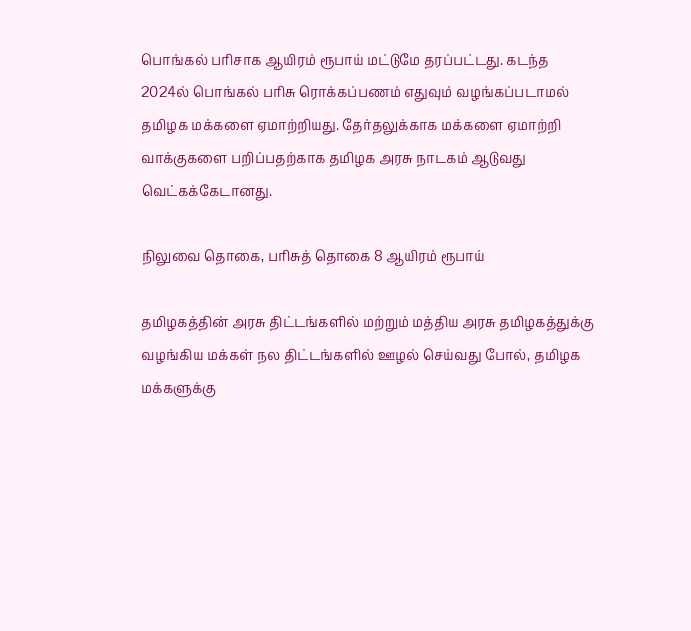பொங்கல் பரிசாக ஆயிரம் ரூபாய் மட்டுமே தரப்பட்டது. கடந்த 2024ல் பொங்கல் பரிசு ரொக்கப்பணம் எதுவும் வழங்கப்படாமல் தமிழக மக்களை ஏமாற்றியது. தேர்தலுக்காக மக்களை ஏமாற்றி வாக்குகளை பறிப்பதற்காக தமிழக அரசு நாடகம் ஆடுவது வெட்கக்கேடானது.

நிலுவை தொகை, பரிசுத் தொகை 8 ஆயிரம் ரூபாய்

தமிழகத்தின் அரசு திட்டங்களில் மற்றும் மத்திய அரசு தமிழகத்துக்கு வழங்கிய மக்கள் நல திட்டங்களில் ஊழல் செய்வது போல், தமிழக மக்களுக்கு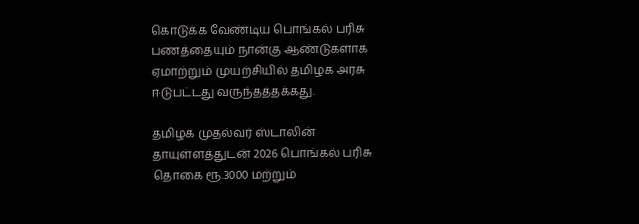கொடுக்க வேண்டிய பொங்கல் பரிசு பணத்தையும் நான்கு ஆண்டுகளாக ஏமாற்றும் முயற்சியில் தமிழக அரசு ஈடுபட்டது வருந்தத்தக்கது.

தமிழக முதல்வர் ஸ்டாலின் தாயுள்ளத்துடன் 2026 பொங்கல் பரிசு தொகை ரூ.3000 மற்றும்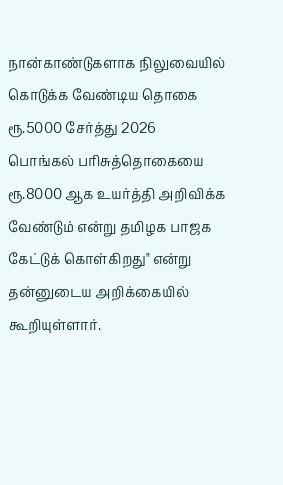நான்காண்டுகளாக நிலுவையில் கொடுக்க வேண்டிய தொகை ரூ.5000 சேர்த்து 2026 பொங்கல் பரிசுத்தொகையை ரூ.8000 ஆக உயர்த்தி அறிவிக்க வேண்டும் என்று தமிழக பாஜக கேட்டுக் கொள்கிறது" என்று தன்னுடைய அறிக்கையில் கூறியுள்ளார்.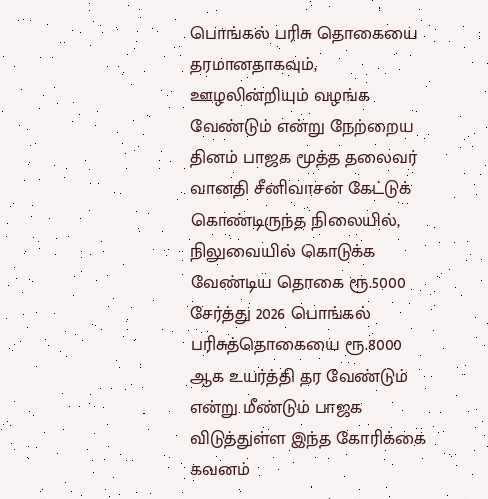பொங்கல் பரிசு தொகையை தரமானதாகவும், ஊழலின்றியும் வழங்க வேண்டும் என்று நேற்றைய தினம் பாஜக மூத்த தலைவர் வானதி சீனிவாசன் கேட்டுக் கொண்டிருந்த நிலையில், நிலுவையில் கொடுக்க வேண்டிய தொகை ரூ.5000 சேர்த்து 2026 பொங்கல் பரிசுத்தொகையை ரூ.8000 ஆக உயர்த்தி தர வேண்டும் என்று மீண்டும் பாஜக விடுத்துள்ள இந்த கோரிக்கை கவனம்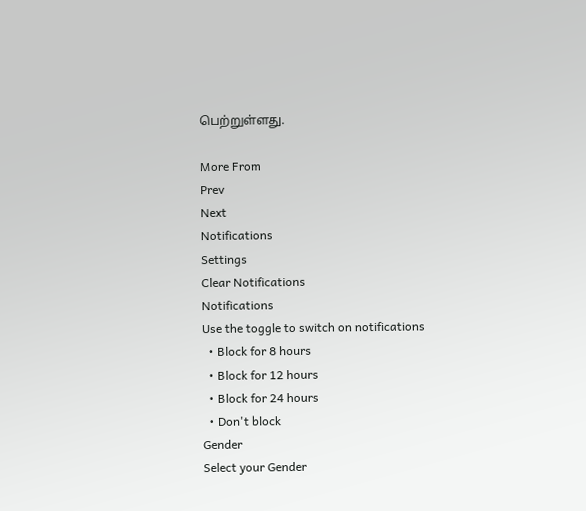பெற்றுள்ளது.

More From
Prev
Next
Notifications
Settings
Clear Notifications
Notifications
Use the toggle to switch on notifications
  • Block for 8 hours
  • Block for 12 hours
  • Block for 24 hours
  • Don't block
Gender
Select your Gender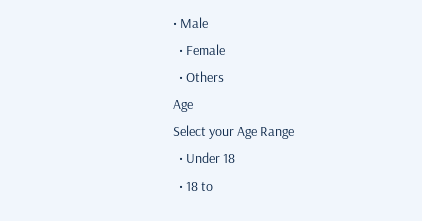• Male
  • Female
  • Others
Age
Select your Age Range
  • Under 18
  • 18 to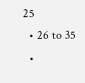25
  • 26 to 35
  •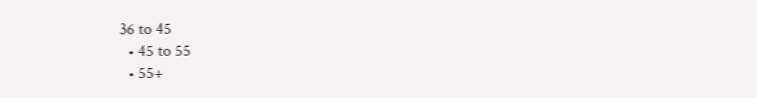36 to 45
  • 45 to 55
  • 55+